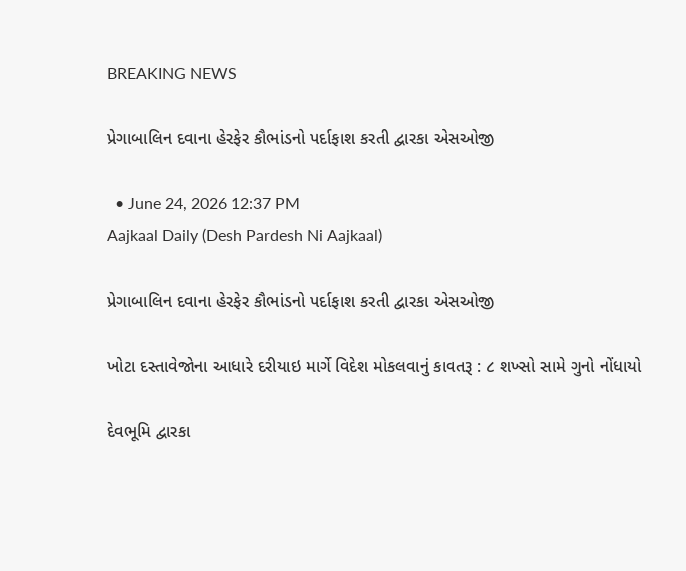BREAKING NEWS

પ્રેગાબાલિન દવાના હેરફેર કૌભાંડનો પર્દાફાશ કરતી દ્વારકા એસઓજી

  • June 24, 2026 12:37 PM
Aajkaal Daily (Desh Pardesh Ni Aajkaal)

પ્રેગાબાલિન દવાના હેરફેર કૌભાંડનો પર્દાફાશ કરતી દ્વારકા એસઓજી

ખોટા દસ્તાવેજોના આધારે દરીયાઇ માર્ગે વિદેશ મોકલવાનું કાવતરૂ : ૮ શખ્સો સામે ગુનો નોંધાયો

દેવભૂમિ દ્વારકા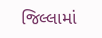જિલ્લામાં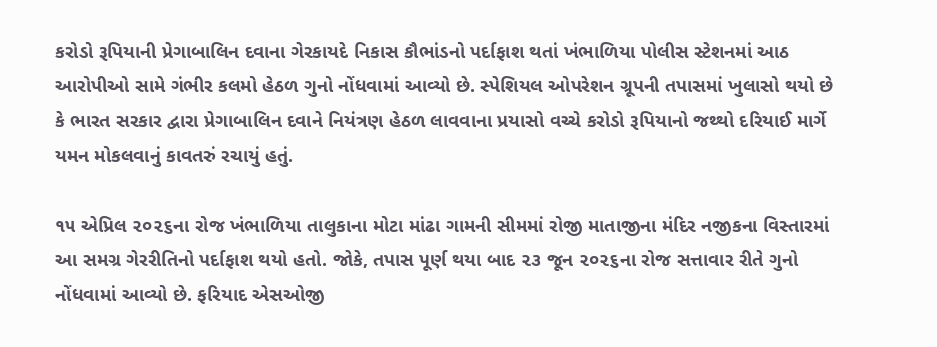કરોડો રૂપિયાની પ્રેગાબાલિન દવાના ગેરકાયદે નિકાસ કૌભાંડનો પર્દાફાશ થતાં ખંભાળિયા પોલીસ સ્ટેશનમાં આઠ આરોપીઓ સામે ગંભીર કલમો હેઠળ ગુનો નોંધવામાં આવ્યો છે. સ્પેશિયલ ઓપરેશન ગ્રૂપની તપાસમાં ખુલાસો થયો છે કે ભારત સરકાર દ્વારા પ્રેગાબાલિન દવાને નિયંત્રણ હેઠળ લાવવાના પ્રયાસો વચ્ચે કરોડો રૂપિયાનો જથ્થો દરિયાઈ માર્ગે યમન મોકલવાનું કાવતરું રચાયું હતું.

૧૫ એપ્રિલ ૨૦૨૬ના રોજ ખંભાળિયા તાલુકાના મોટા માંઢા ગામની સીમમાં રોજી માતાજીના મંદિર નજીકના વિસ્તારમાં આ સમગ્ર ગેરરીતિનો પર્દાફાશ થયો હતો. જોકે, તપાસ પૂર્ણ થયા બાદ ૨૩ જૂન ૨૦૨૬ના રોજ સત્તાવાર રીતે ગુનો નોંધવામાં આવ્યો છે. ફરિયાદ એસઓજી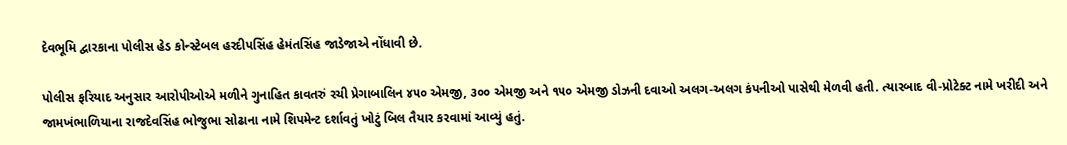દેવભૂમિ દ્વારકાના પોલીસ હેડ કોન્સ્ટેબલ હરદીપસિંહ હેમંતસિંહ જાડેજાએ નોંધાવી છે.

પોલીસ ફરિયાદ અનુસાર આરોપીઓએ મળીને ગુનાહિત કાવતરું રચી પ્રેગાબાલિન ૪૫૦ એમજી, ૩૦૦ એમજી અને ૧૫૦ એમજી ડોઝની દવાઓ અલગ-અલગ કંપનીઓ પાસેથી મેળવી હતી. ત્યારબાદ વી-પ્રોટેક્ટ નામે ખરીદી અને જામખંભાળિયાના રાજદેવસિંહ ભોજુભા સોઢાના નામે શિપમેન્ટ દર્શાવતું ખોટું બિલ તૈયાર કરવામાં આવ્યું હતું.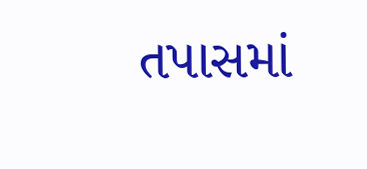તપાસમાં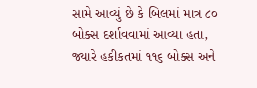સામે આવ્યું છે કે બિલમાં માત્ર ૮૦ બોક્સ દર્શાવવામાં આવ્યા હતા, જ્યારે હકીકતમાં ૧૧૬ બોક્સ અને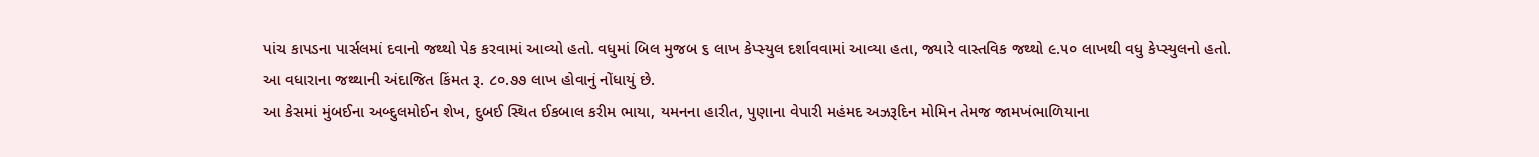પાંચ કાપડના પાર્સલમાં દવાનો જથ્થો પેક કરવામાં આવ્યો હતો. વધુમાં બિલ મુજબ ૬ લાખ કેપ્સ્યુલ દર્શાવવામાં આવ્યા હતા, જ્યારે વાસ્તવિક જથ્થો ૯.૫૦ લાખથી વધુ કેપ્સ્યુલનો હતો. આ વધારાના જથ્થાની અંદાજિત કિંમત રૂ. ૮૦.૭૭ લાખ હોવાનું નોંધાયું છે.
આ કેસમાં મુંબઈના અબ્દુલમોઈન શેખ, દુબઈ સ્થિત ઈકબાલ કરીમ ભાયા, યમનના હારીત, પુણાના વેપારી મહંમદ અઝરૂદિન મોમિન તેમજ જામખંભાળિયાના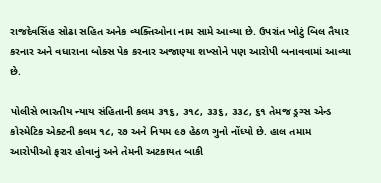રાજદેવસિંહ સોઢા સહિત અનેક વ્યક્તિઓના નામ સામે આવ્યા છે. ઉપરાંત ખોટું બિલ તૈયાર કરનાર અને વધારાના બોક્સ પેક કરનાર અજાણ્યા શખ્સોને પણ આરોપી બનાવવામાં આવ્યા છે.

પોલીસે ભારતીય ન્યાય સંહિતાની કલમ ૩૧૬, ૩૧૮, ૩૩૬, ૩૩૮, ૬૧ તેમજ ડ્રગ્સ એન્ડ કોસ્મેટિક એક્ટની કલમ ૧૮, ૨૭ અને નિયમ ૯૭ હેઠળ ગુનો નોંધ્યો છે. હાલ તમામ આરોપીઓ ફરાર હોવાનું અને તેમની અટકાયત બાકી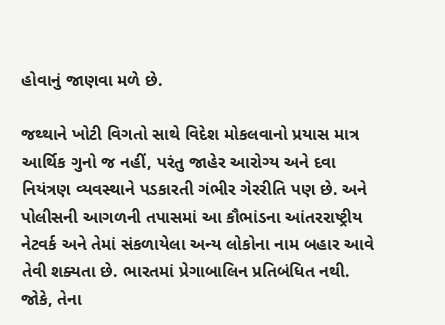હોવાનું જાણવા મળે છે.

જથ્થાને ખોટી વિગતો સાથે વિદેશ મોકલવાનો પ્રયાસ માત્ર આર્થિક ગુનો જ નહીં, પરંતુ જાહેર આરોગ્ય અને દવા નિયંત્રણ વ્યવસ્થાને પડકારતી ગંભીર ગેરરીતિ પણ છે. અને પોલીસની આગળની તપાસમાં આ કૌભાંડના આંતરરાષ્ટ્રીય નેટવર્ક અને તેમાં સંકળાયેલા અન્ય લોકોના નામ બહાર આવે તેવી શક્યતા છે. ભારતમાં પ્રેગાબાલિન પ્રતિબંધિત નથી. જોકે, તેના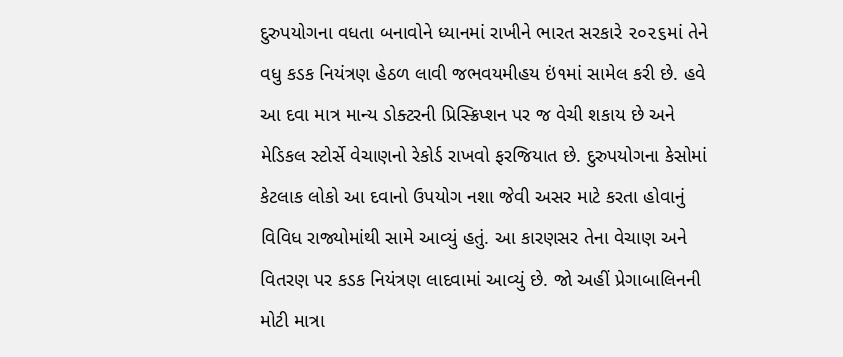દુરુપયોગના વધતા બનાવોને ધ્યાનમાં રાખીને ભારત સરકારે ૨૦૨૬માં તેને વધુ કડક નિયંત્રણ હેઠળ લાવી જભવયમીહય ઇં૧માં સામેલ કરી છે. હવે આ દવા માત્ર માન્ય ડોક્ટરની પ્રિસ્ક્રિપ્શન પર જ વેચી શકાય છે અને મેડિકલ સ્ટોર્સે વેચાણનો રેકોર્ડ રાખવો ફરજિયાત છે. દુરુપયોગના કેસોમાં કેટલાક લોકો આ દવાનો ઉપયોગ નશા જેવી અસર માટે કરતા હોવાનું વિવિધ રાજ્યોમાંથી સામે આવ્યું હતું. આ કારણસર તેના વેચાણ અને વિતરણ પર કડક નિયંત્રણ લાદવામાં આવ્યું છે. જો અહીં પ્રેગાબાલિનની મોટી માત્રા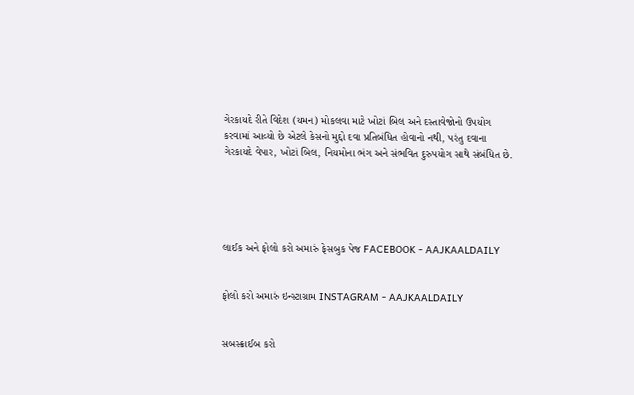ગેરકાયદે રીતે વિદેશ (યમન) મોકલવા માટે ખોટાં બિલ અને દસ્તાવેજોનો ઉપયોગ કરવામાં આવ્યો છે એટલે કેસનો મુદ્દો દવા પ્રતિબંધિત હોવાનો નથી, પરંતુ દવાના ગેરકાયદે વેપાર, ખોટાં બિલ, નિયમોના ભંગ અને સંભવિત દુરુપયોગ સાથે સંબંધિત છે.





લાઈક અને ફોલો કરો અમારું ફેસબુક પેજ FACEBOOK - AAJKAALDAILY


ફોલો કરો અમારું ઇન્સ્ટાગ્રામ INSTAGRAM - AAJKAALDAILY


સબસ્ક્રાઈબ કરો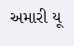અમારી યૂ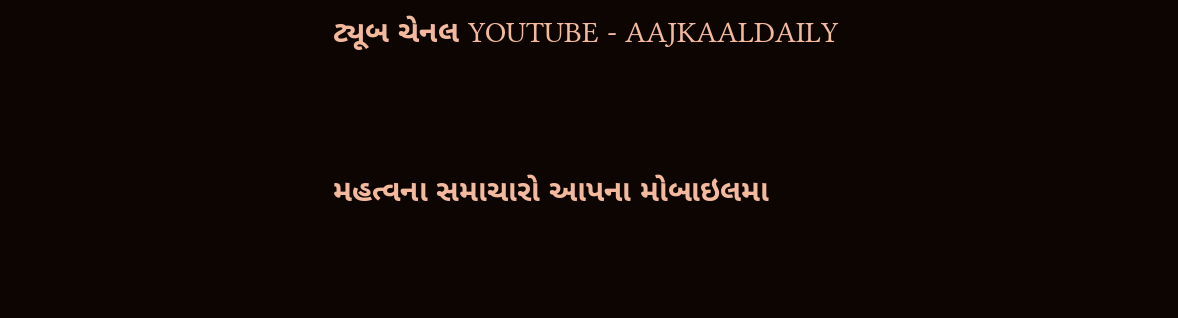ટ્યૂબ ચેનલ YOUTUBE - AAJKAALDAILY


મહત્વના સમાચારો આપના મોબાઇલમા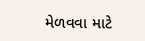મેળવવા માટે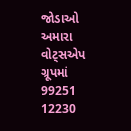જોડાઓ અમારા વોટ્સએપ ગ્રૂપમાં  99251 12230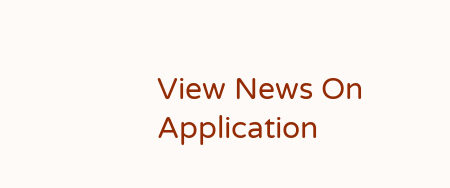View News On Application